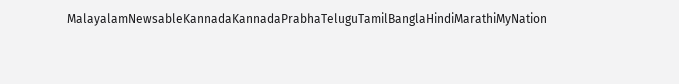MalayalamNewsableKannadaKannadaPrabhaTeluguTamilBanglaHindiMarathiMyNation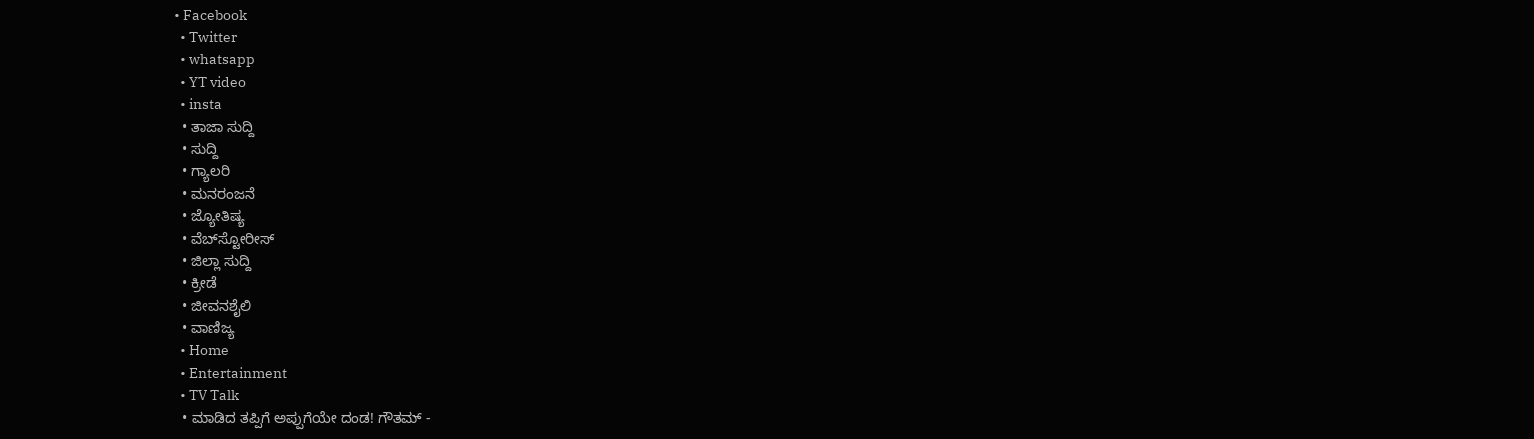• Facebook
  • Twitter
  • whatsapp
  • YT video
  • insta
  • ತಾಜಾ ಸುದ್ದಿ
  • ಸುದ್ದಿ
  • ಗ್ಯಾಲರಿ
  • ಮನರಂಜನೆ
  • ಜ್ಯೋತಿಷ್ಯ
  • ವೆಬ್‌ಸ್ಟೋರೀಸ್
  • ಜಿಲ್ಲಾ ಸುದ್ದಿ
  • ಕ್ರೀಡೆ
  • ಜೀವನಶೈಲಿ
  • ವಾಣಿಜ್ಯ
  • Home
  • Entertainment
  • TV Talk
  • ಮಾಡಿದ ತಪ್ಪಿಗೆ ಅಪ್ಪುಗೆಯೇ ದಂಡ! ಗೌತಮ್ -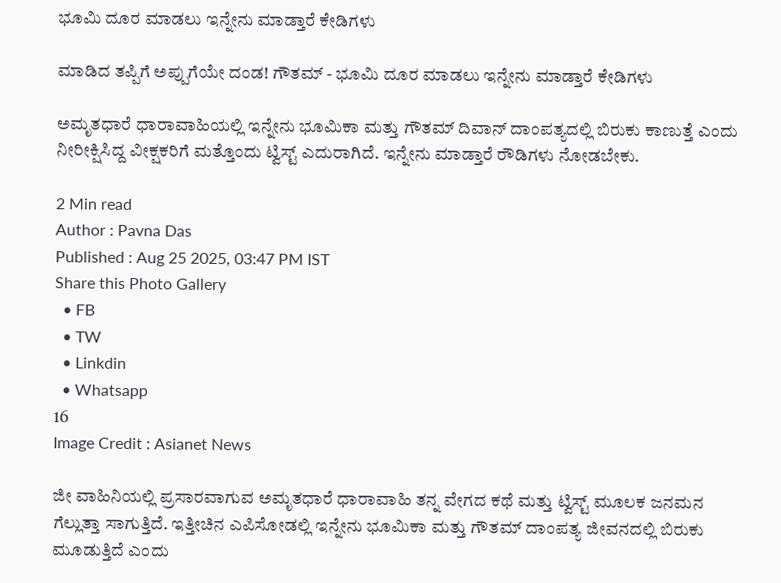ಭೂಮಿ ದೂರ ಮಾಡಲು ಇನ್ನೇನು ಮಾಡ್ತಾರೆ ಕೇಡಿಗಳು

ಮಾಡಿದ ತಪ್ಪಿಗೆ ಅಪ್ಪುಗೆಯೇ ದಂಡ! ಗೌತಮ್ - ಭೂಮಿ ದೂರ ಮಾಡಲು ಇನ್ನೇನು ಮಾಡ್ತಾರೆ ಕೇಡಿಗಳು

ಅಮೃತಧಾರೆ ಧಾರಾವಾಹಿಯಲ್ಲಿ ಇನ್ನೇನು ಭೂಮಿಕಾ ಮತ್ತು ಗೌತಮ್ ದಿವಾನ್ ದಾಂಪತ್ಯದಲ್ಲಿ ಬಿರುಕು ಕಾಣುತ್ತೆ ಎಂದು ನೀರೀಕ್ಷಿಸಿದ್ದ ವೀಕ್ಷಕರಿಗೆ ಮತ್ತೊಂದು ಟ್ವಿಸ್ಟ್ ಎದುರಾಗಿದೆ. ಇನ್ನೇನು ಮಾಡ್ತಾರೆ ರೌಡಿಗಳು ನೋಡಬೇಕು.

2 Min read
Author : Pavna Das
Published : Aug 25 2025, 03:47 PM IST
Share this Photo Gallery
  • FB
  • TW
  • Linkdin
  • Whatsapp
16
Image Credit : Asianet News

ಜೀ ವಾಹಿನಿಯಲ್ಲಿ ಪ್ರಸಾರವಾಗುವ ಅಮೃತಧಾರೆ ಧಾರಾವಾಹಿ ತನ್ನ ವೇಗದ ಕಥೆ ಮತ್ತು ಟ್ವಿಸ್ಟ್ ಮೂಲಕ ಜನಮನ ಗೆಲ್ಲುತ್ತಾ ಸಾಗುತ್ತಿದೆ. ಇತ್ತೀಚಿನ ಎಪಿಸೋಡಲ್ಲಿ ಇನ್ನೇನು ಭೂಮಿಕಾ ಮತ್ತು ಗೌತಮ್ ದಾಂಪತ್ಯ ಜೀವನದಲ್ಲಿ ಬಿರುಕು ಮೂಡುತ್ತಿದೆ ಎಂದು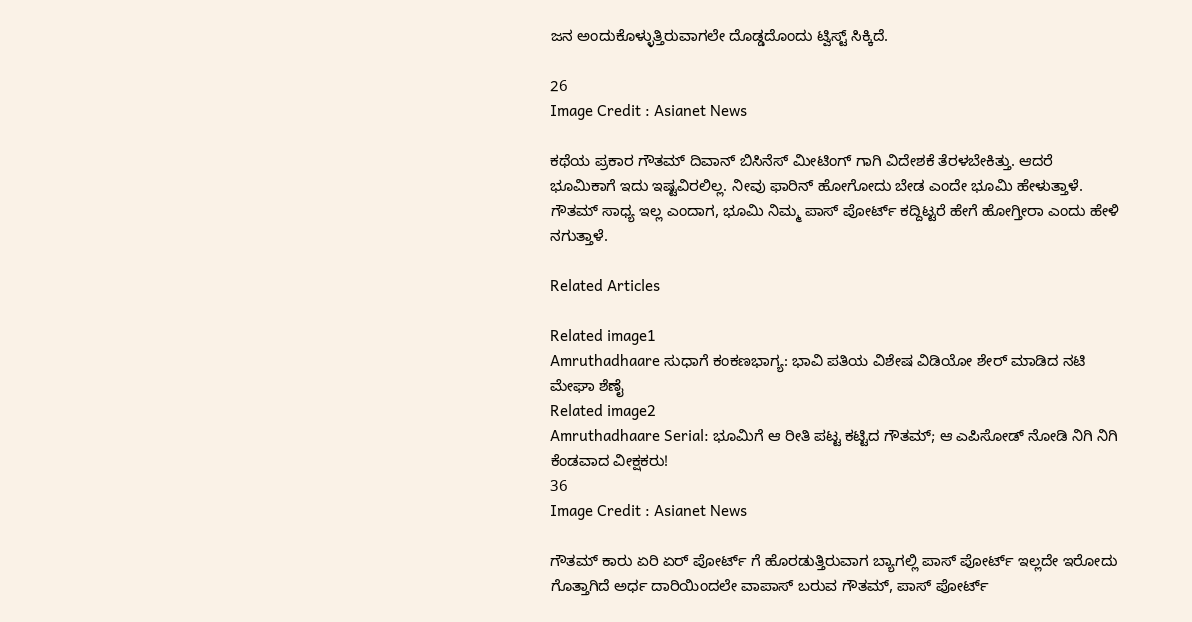ಜನ ಅಂದುಕೊಳ್ಳುತ್ತಿರುವಾಗಲೇ ದೊಡ್ಡದೊಂದು ಟ್ವಿಸ್ಟ್ ಸಿಕ್ಕಿದೆ.

26
Image Credit : Asianet News

ಕಥೆಯ ಪ್ರಕಾರ ಗೌತಮ್ ದಿವಾನ್ ಬಿಸಿನೆಸ್ ಮೀಟಿಂಗ್ ಗಾಗಿ ವಿದೇಶಕೆ ತೆರಳಬೇಕಿತ್ತು. ಆದರೆ ಭೂಮಿಕಾಗೆ ಇದು ಇಷ್ಟವಿರಲಿಲ್ಲ. ನೀವು ಫಾರಿನ್ ಹೋಗೋದು ಬೇಡ ಎಂದೇ ಭೂಮಿ ಹೇಳುತ್ತಾಳೆ. ಗೌತಮ್ ಸಾಧ್ಯ ಇಲ್ಲ ಎಂದಾಗ, ಭೂಮಿ ನಿಮ್ಮ ಪಾಸ್ ಪೋರ್ಟ್ ಕದ್ದಿಟ್ಟರೆ ಹೇಗೆ ಹೋಗ್ತೀರಾ ಎಂದು ಹೇಳಿ ನಗುತ್ತಾಳೆ.

Related Articles

Related image1
Amruthadhaare ಸುಧಾಗೆ ಕಂಕಣಭಾಗ್ಯ: ಭಾವಿ ಪತಿಯ ವಿಶೇಷ ವಿಡಿಯೋ ಶೇರ್‌ ಮಾಡಿದ ನಟಿ ಮೇಘಾ ಶೆಣೈ
Related image2
Amruthadhaare Serial: ಭೂಮಿಗೆ ಆ ರೀತಿ ಪಟ್ಟ ಕಟ್ಟಿದ ಗೌತಮ್; ಆ ಎಪಿಸೋಡ್‌ ನೋಡಿ ನಿಗಿ ನಿಗಿ ಕೆಂಡವಾದ ವೀಕ್ಷಕರು!
36
Image Credit : Asianet News

ಗೌತಮ್ ಕಾರು ಏರಿ ಏರ್ ಪೋರ್ಟ್ ಗೆ ಹೊರಡುತ್ತಿರುವಾಗ ಬ್ಯಾಗಲ್ಲಿ ಪಾಸ್ ಪೋರ್ಟ್ ಇಲ್ಲದೇ ಇರೋದು ಗೊತ್ತಾಗಿದೆ ಅರ್ಧ ದಾರಿಯಿಂದಲೇ ವಾಪಾಸ್ ಬರುವ ಗೌತಮ್, ಪಾಸ್ ಪೋರ್ಟ್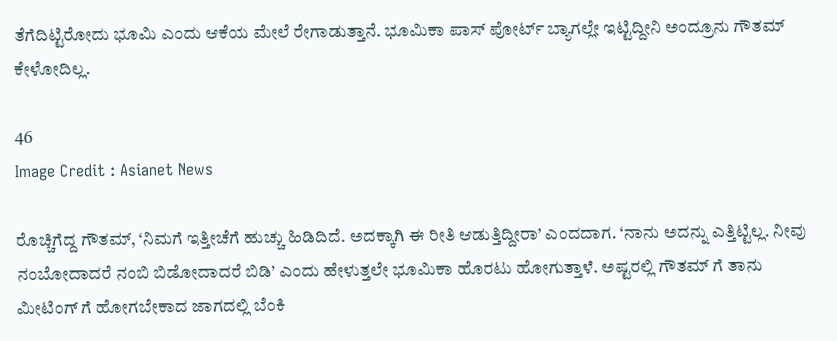ತೆಗೆದಿಟ್ಟಿರೋದು ಭೂಮಿ ಎಂದು ಆಕೆಯ ಮೇಲೆ ರೇಗಾಡುತ್ತಾನೆ. ಭೂಮಿಕಾ ಪಾಸ್ ಪೋರ್ಟ್ ಬ್ಯಾಗಲ್ಲೇ ಇಟ್ಟಿದ್ದೀನಿ ಅಂದ್ರೂನು ಗೌತಮ್ ಕೇಳೋದಿಲ್ಲ.

46
Image Credit : Asianet News

ರೊಚ್ಚಿಗೆದ್ದ ಗೌತಮ್, ‘ನಿಮಗೆ ಇತ್ತೀಚೆಗೆ ಹುಚ್ಚು ಹಿಡಿದಿದೆ. ಅದಕ್ಕಾಗಿ ಈ ರೀತಿ ಆಡುತ್ತಿದ್ದೀರಾ’ ಎಂದದಾಗ. ‘ನಾನು ಅದನ್ನು ಎತ್ತಿಟ್ಟಿಲ್ಲ. ನೀವು ನಂಬೋದಾದರೆ ನಂಬಿ ಬಿಡೋದಾದರೆ ಬಿಡಿ’ ಎಂದು ಹೇಳುತ್ತಲೇ ಭೂಮಿಕಾ ಹೊರಟು ಹೋಗುತ್ತಾಳೆ. ಅಷ್ಟರಲ್ಲಿ ಗೌತಮ್ ಗೆ ತಾನು ಮೀಟಿಂಗ್ ಗೆ ಹೋಗಬೇಕಾದ ಜಾಗದಲ್ಲಿ ಬೆಂಕಿ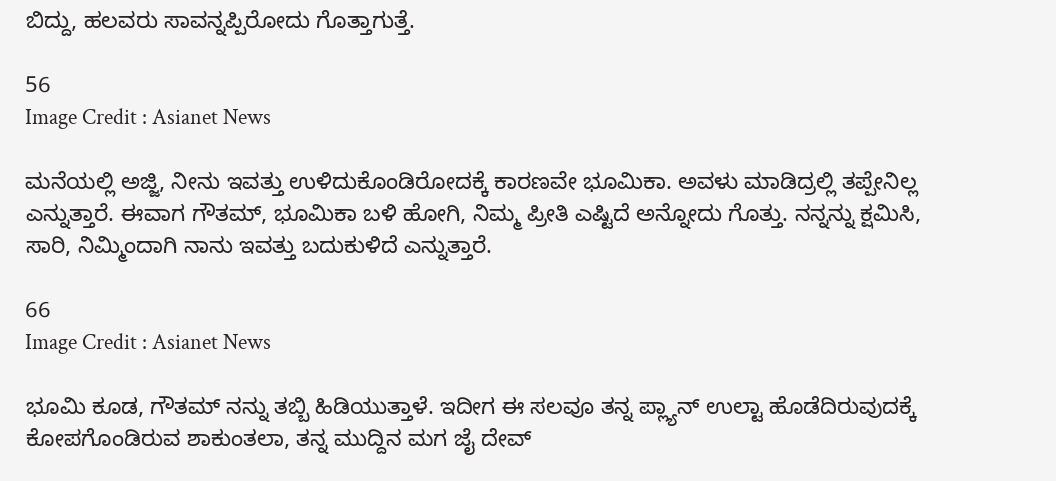ಬಿದ್ದು, ಹಲವರು ಸಾವನ್ನಪ್ಪಿರೋದು ಗೊತ್ತಾಗುತ್ತೆ.

56
Image Credit : Asianet News

ಮನೆಯಲ್ಲಿ ಅಜ್ಜಿ, ನೀನು ಇವತ್ತು ಉಳಿದುಕೊಂಡಿರೋದಕ್ಕೆ ಕಾರಣವೇ ಭೂಮಿಕಾ. ಅವಳು ಮಾಡಿದ್ರಲ್ಲಿ ತಪ್ಪೇನಿಲ್ಲ ಎನ್ನುತ್ತಾರೆ. ಈವಾಗ ಗೌತಮ್, ಭೂಮಿಕಾ ಬಳಿ ಹೋಗಿ, ನಿಮ್ಮ ಪ್ರೀತಿ ಎಷ್ಟಿದೆ ಅನ್ನೋದು ಗೊತ್ತು. ನನ್ನನ್ನು ಕ್ಷಮಿಸಿ, ಸಾರಿ, ನಿಮ್ಮಿಂದಾಗಿ ನಾನು ಇವತ್ತು ಬದುಕುಳಿದೆ ಎನ್ನುತ್ತಾರೆ.

66
Image Credit : Asianet News

ಭೂಮಿ ಕೂಡ, ಗೌತಮ್ ನನ್ನು ತಬ್ಬಿ ಹಿಡಿಯುತ್ತಾಳೆ. ಇದೀಗ ಈ ಸಲವೂ ತನ್ನ ಪ್ಲ್ಯಾನ್ ಉಲ್ಟಾ ಹೊಡೆದಿರುವುದಕ್ಕೆ ಕೋಪಗೊಂಡಿರುವ ಶಾಕುಂತಲಾ, ತನ್ನ ಮುದ್ದಿನ ಮಗ ಜೈ ದೇವ್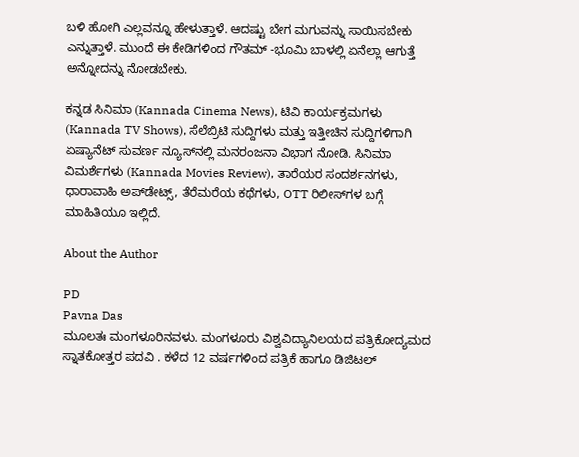ಬಳಿ ಹೋಗಿ ಎಲ್ಲವನ್ನೂ ಹೇಳುತ್ತಾಳೆ. ಆದಷ್ಟು ಬೇಗ ಮಗುವನ್ನು ಸಾಯಿಸಬೇಕು ಎನ್ನುತ್ತಾಳೆ. ಮುಂದೆ ಈ ಕೇಡಿಗಳಿಂದ ಗೌತಮ್ -ಭೂಮಿ ಬಾಳಲ್ಲಿ ಏನೆಲ್ಲಾ ಆಗುತ್ತೆ ಅನ್ನೋದನ್ನು ನೋಡಬೇಕು.

ಕನ್ನಡ ಸಿನಿಮಾ (Kannada Cinema News), ಟಿವಿ ಕಾರ್ಯಕ್ರಮಗಳು (Kannada TV Shows), ಸೆಲೆಬ್ರಿಟಿ ಸುದ್ದಿಗಳು ಮತ್ತು ಇತ್ತೀಚಿನ ಸುದ್ದಿಗಳಿಗಾಗಿ ಏಷ್ಯಾನೆಟ್ ಸುವರ್ಣ ನ್ಯೂಸ್‌ನಲ್ಲಿ ಮನರಂಜನಾ ವಿಭಾಗ ನೋಡಿ. ಸಿನಿಮಾ ವಿಮರ್ಶೆಗಳು (Kannada Movies Review), ತಾರೆಯರ ಸಂದರ್ಶನಗಳು, ಧಾರಾವಾಹಿ ಅಪ್‌ಡೇಟ್ಸ್‌, ತೆರೆಮರೆಯ ಕಥೆಗಳು, OTT ರಿಲೀಸ್‌ಗಳ ಬಗ್ಗೆ ಮಾಹಿತಿಯೂ ಇಲ್ಲಿದೆ.

About the Author

PD
Pavna Das
ಮೂಲತಃ ಮಂಗಳೂರಿನವಳು. ಮಂಗಳೂರು ವಿಶ್ವವಿದ್ಯಾನಿಲಯದ ಪತ್ರಿಕೋದ್ಯಮದ ಸ್ನಾತಕೋತ್ತರ ಪದವಿ . ಕಳೆದ 12 ವರ್ಷಗಳಿಂದ ಪತ್ರಿಕೆ ಹಾಗೂ ಡಿಜಿಟಲ್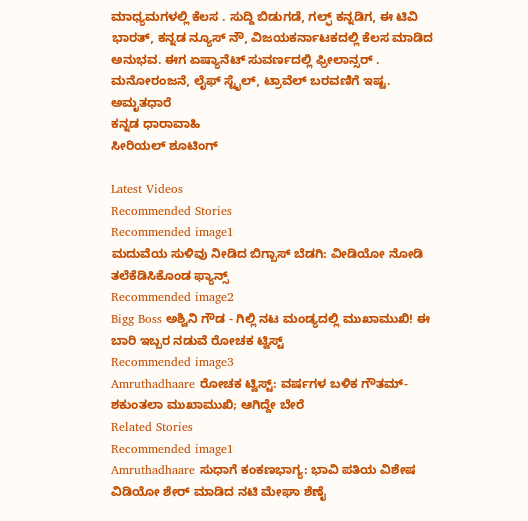ಮಾಧ್ಯಮಗಳಲ್ಲಿ ಕೆಲಸ . ಸುದ್ದಿ ಬಿಡುಗಡೆ, ಗಲ್ಫ್ ಕನ್ನಡಿಗ, ಈ ಟಿವಿ ಭಾರತ್, ಕನ್ನಡ ನ್ಯೂಸ್ ನೌ, ವಿಜಯಕರ್ನಾಟಕದಲ್ಲಿ ಕೆಲಸ ಮಾಡಿದ ಅನುಭವ. ಈಗ ಏಷ್ಯಾನೆಟ್ ಸುವರ್ಣದಲ್ಲಿ ಫ್ರೀಲಾನ್ಸರ್ . ಮನೋರಂಜನೆ, ಲೈಫ್ ಸ್ಟೈಲ್, ಟ್ರಾವೆಲ್ ಬರವಣಿಗೆ ಇಷ್ಟ.
ಅಮೃತಧಾರೆ
ಕನ್ನಡ ಧಾರಾವಾಹಿ
ಸೀರಿಯಲ್ ಶೂಟಿಂಗ್

Latest Videos
Recommended Stories
Recommended image1
ಮದುವೆಯ ಸುಳಿವು ನೀಡಿದ ಬಿಗ್ಬಾಸ್ ಬೆಡಗಿ: ವೀಡಿಯೋ ನೋಡಿ ತಲೆಕೆಡಿಸಿಕೊಂಡ ಫ್ಯಾನ್ಸ್
Recommended image2
Bigg Boss ಅಶ್ವಿನಿ ಗೌಡ - ಗಿಲ್ಲಿ ನಟ ಮಂಡ್ಯದಲ್ಲಿ ಮುಖಾಮುಖಿ! ಈ ಬಾರಿ ಇಬ್ಬರ ನಡುವೆ ರೋಚಕ ಟ್ವಿಸ್ಟ್
Recommended image3
Amruthadhaare ರೋಚಕ ಟ್ವಿಸ್ಟ್: ವರ್ಷಗಳ ಬಳಿಕ ಗೌತಮ್-ಶಕುಂತಲಾ ಮುಖಾಮುಖಿ; ಆಗಿದ್ದೇ ಬೇರೆ
Related Stories
Recommended image1
Amruthadhaare ಸುಧಾಗೆ ಕಂಕಣಭಾಗ್ಯ: ಭಾವಿ ಪತಿಯ ವಿಶೇಷ ವಿಡಿಯೋ ಶೇರ್‌ ಮಾಡಿದ ನಟಿ ಮೇಘಾ ಶೆಣೈ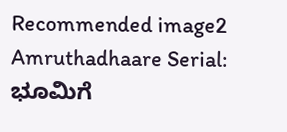Recommended image2
Amruthadhaare Serial: ಭೂಮಿಗೆ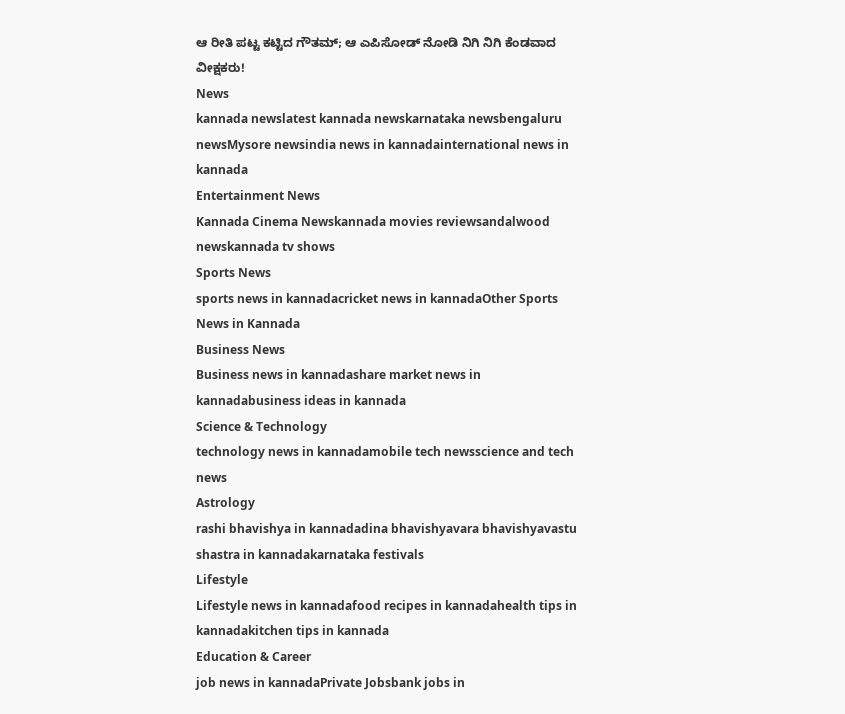ಆ ರೀತಿ ಪಟ್ಟ ಕಟ್ಟಿದ ಗೌತಮ್; ಆ ಎಪಿಸೋಡ್‌ ನೋಡಿ ನಿಗಿ ನಿಗಿ ಕೆಂಡವಾದ ವೀಕ್ಷಕರು!
News
kannada newslatest kannada newskarnataka newsbengaluru newsMysore newsindia news in kannadainternational news in kannada
Entertainment News
Kannada Cinema Newskannada movies reviewsandalwood newskannada tv shows
Sports News
sports news in kannadacricket news in kannadaOther Sports News in Kannada
Business News
Business news in kannadashare market news in kannadabusiness ideas in kannada
Science & Technology
technology news in kannadamobile tech newsscience and tech news
Astrology
rashi bhavishya in kannadadina bhavishyavara bhavishyavastu shastra in kannadakarnataka festivals
Lifestyle
Lifestyle news in kannadafood recipes in kannadahealth tips in kannadakitchen tips in kannada
Education & Career
job news in kannadaPrivate Jobsbank jobs in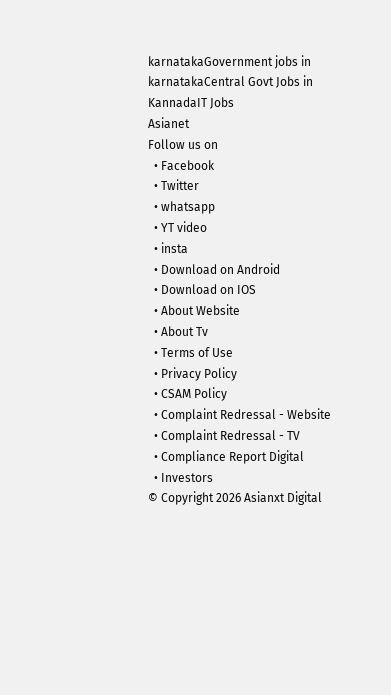karnatakaGovernment jobs in karnatakaCentral Govt Jobs in KannadaIT Jobs
Asianet
Follow us on
  • Facebook
  • Twitter
  • whatsapp
  • YT video
  • insta
  • Download on Android
  • Download on IOS
  • About Website
  • About Tv
  • Terms of Use
  • Privacy Policy
  • CSAM Policy
  • Complaint Redressal - Website
  • Complaint Redressal - TV
  • Compliance Report Digital
  • Investors
© Copyright 2026 Asianxt Digital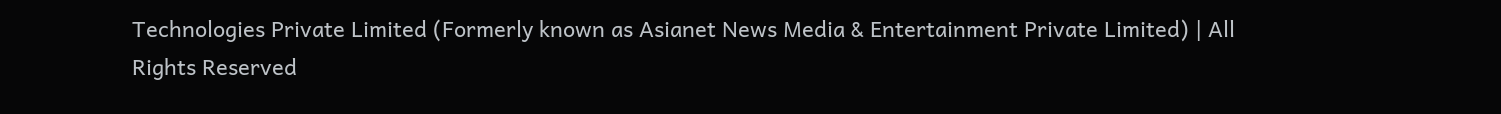Technologies Private Limited (Formerly known as Asianet News Media & Entertainment Private Limited) | All Rights Reserved